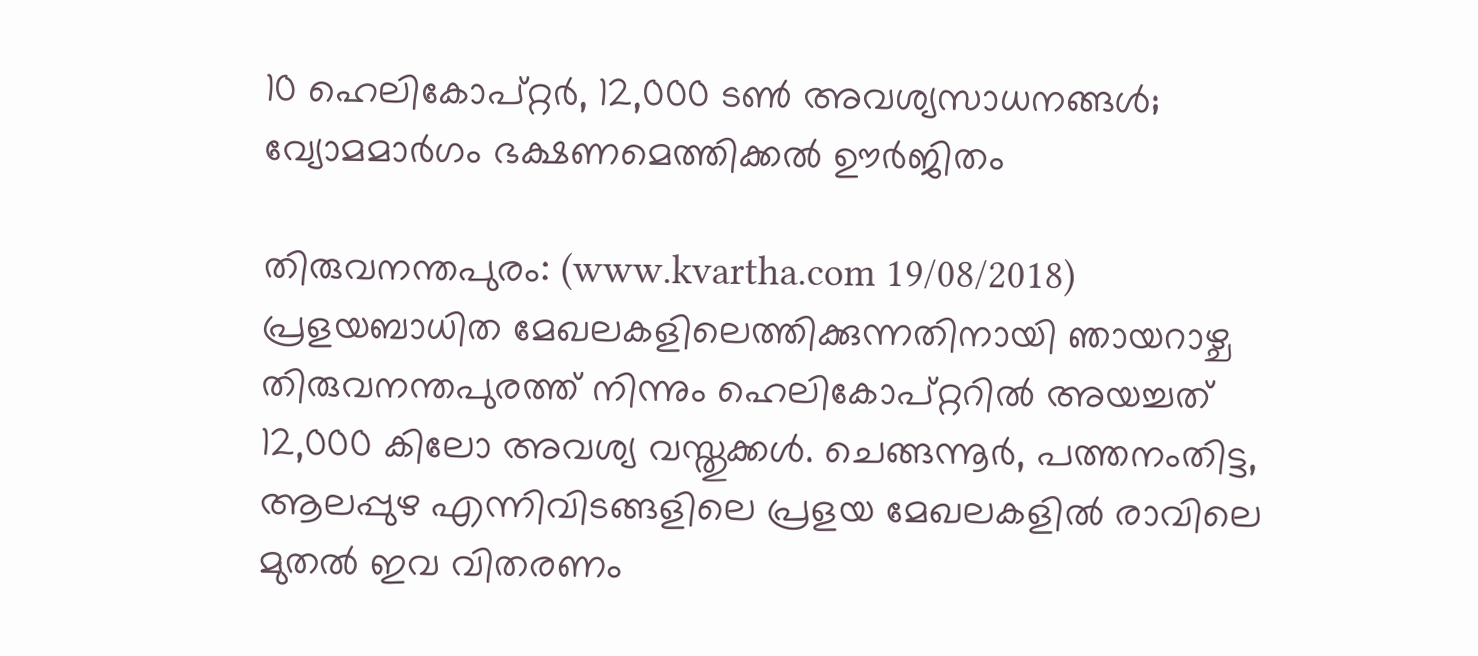10 ഹെലികോപ്റ്റര്‍, 12,000 ടണ്‍ അവശ്യസാധനങ്ങള്‍; വ്യോമമാര്‍ഗം ഭക്ഷണമെത്തിക്കല്‍ ഊര്‍ജിതം

തിരുവനന്തപുരം: (www.kvartha.com 19/08/2018) പ്രളയബാധിത മേഖലകളിലെത്തിക്കുന്നതിനായി ഞായറാഴ്ച തിരുവനന്തപുരത്ത് നിന്നും ഹെലികോപ്റ്ററില്‍ അയച്ചത് 12,000 കിലോ അവശ്യ വസ്തുക്കള്‍. ചെങ്ങന്നൂര്‍, പത്തനംതിട്ട, ആലപ്പുഴ എന്നിവിടങ്ങളിലെ പ്രളയ മേഖലകളില്‍ രാവിലെ മുതല്‍ ഇവ വിതരണം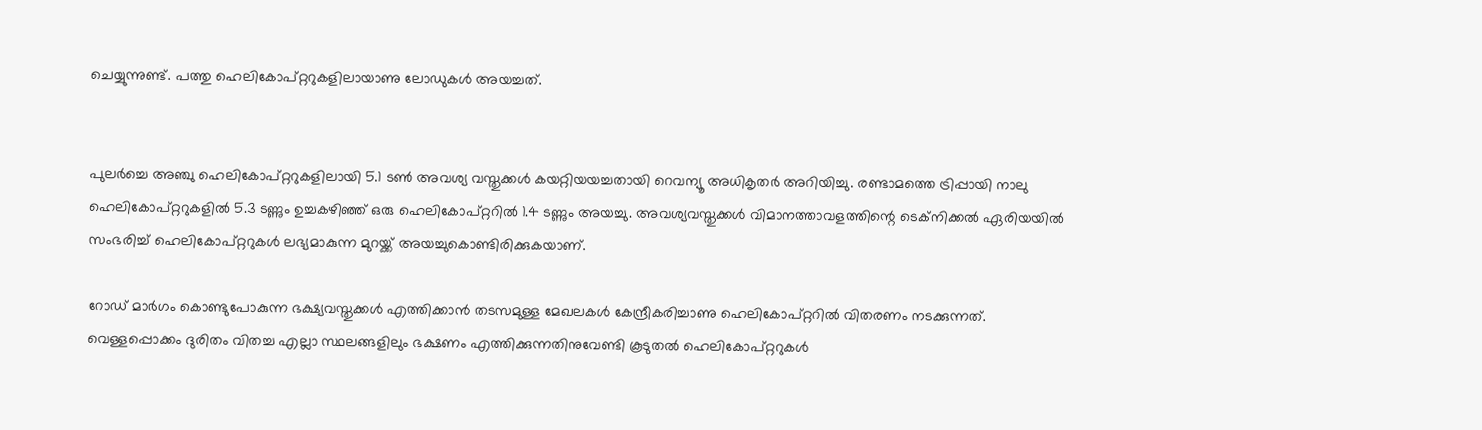ചെയ്യുന്നുണ്ട്. പത്തു ഹെലികോപ്റ്ററുകളിലായാണു ലോഡുകള്‍ അയച്ചത്.


പുലര്‍ച്ചെ അഞ്ചു ഹെലികോപ്റ്ററുകളിലായി 5.1 ടണ്‍ അവശ്യ വസ്തുക്കള്‍ കയറ്റിയയച്ചതായി റെവന്യൂ അധികൃതര്‍ അറിയിച്ചു. രണ്ടാമത്തെ ട്രിപ്പായി നാലു ഹെലികോപ്റ്ററുകളില്‍ 5.3 ടണ്ണും ഉച്ചകഴിഞ്ഞ് ഒരു ഹെലികോപ്റ്ററില്‍ 1.4 ടണ്ണും അയച്ചു. അവശ്യവസ്തുക്കള്‍ വിമാനത്താവളത്തിന്റെ ടെക്‌നിക്കല്‍ ഏരിയയില്‍
സംഭരിച്ച് ഹെലികോപ്റ്ററുകള്‍ ലഭ്യമാകുന്ന മുറയ്ക്ക് അയച്ചുകൊണ്ടിരിക്കുകയാണ്.

റോഡ് മാര്‍ഗം കൊണ്ടുപോകുന്ന ഭക്ഷ്യവസ്തുക്കള്‍ എത്തിക്കാന്‍ തടസമുള്ള മേഖലകള്‍ കേന്ദ്രീകരിച്ചാണു ഹെലികോപ്റ്ററില്‍ വിതരണം നടക്കുന്നത്. വെള്ളപ്പൊക്കം ദുരിതം വിതച്ച എല്ലാ സ്ഥലങ്ങളിലും ഭക്ഷണം എത്തിക്കുന്നതിനുവേണ്ടി കൂടുതല്‍ ഹെലികോപ്റ്ററുകള്‍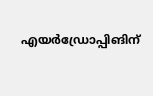എയര്‍ഡ്രോപ്പിങിന്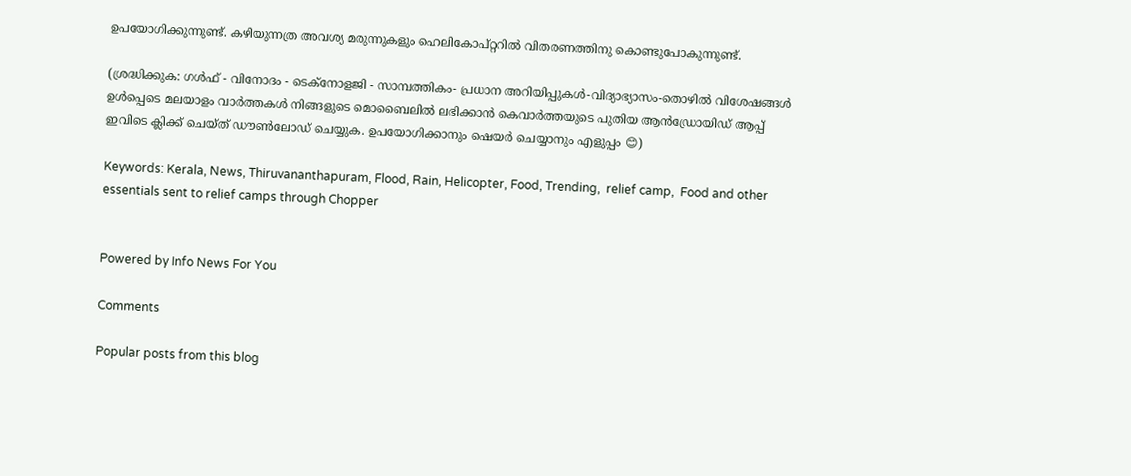ഉപയോഗിക്കുന്നുണ്ട്. കഴിയുന്നത്ര അവശ്യ മരുന്നുകളും ഹെലികോപ്റ്ററില്‍ വിതരണത്തിനു കൊണ്ടുപോകുന്നുണ്ട്.

(ശ്രദ്ധിക്കുക: ഗൾഫ് - വിനോദം - ടെക്നോളജി - സാമ്പത്തികം- പ്രധാന അറിയിപ്പുകൾ-വിദ്യാഭ്യാസം-തൊഴിൽ വിശേഷങ്ങൾ ഉൾപ്പെടെ മലയാളം വാർത്തകൾ നിങ്ങളുടെ മൊബൈലിൽ ലഭിക്കാൻ കെവാർത്തയുടെ പുതിയ ആൻഡ്രോയിഡ് ആപ്പ് ഇവിടെ ക്ലിക്ക് ചെയ്ത് ഡൗൺലോഡ് ചെയ്യുക. ഉപയോഗിക്കാനും ഷെയർ ചെയ്യാനും എളുപ്പം 😊)

Keywords: Kerala, News, Thiruvananthapuram, Flood, Rain, Helicopter, Food, Trending,  relief camp,  Food and other essentials sent to relief camps through Chopper


Powered by Info News For You

Comments

Popular posts from this blog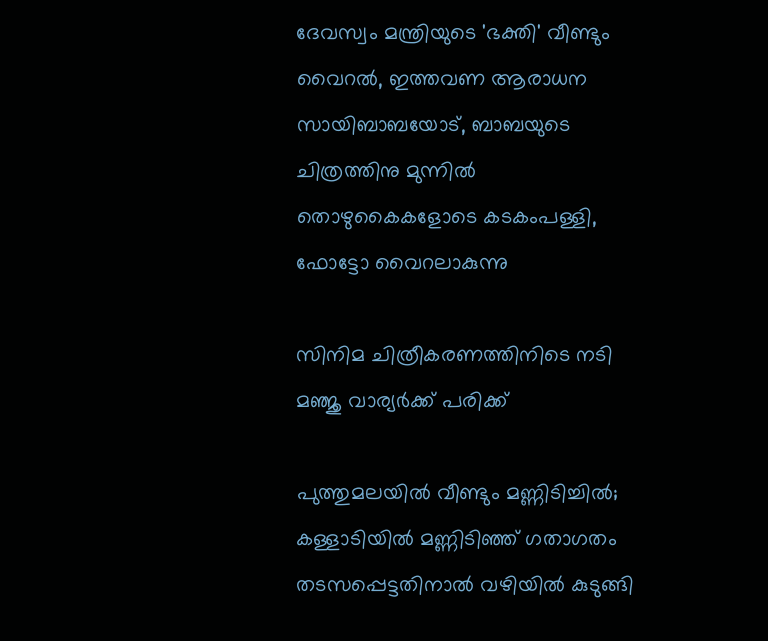ദേവസ്വം മന്ത്രിയുടെ 'ഭക്തി' വീണ്ടും വൈറല്‍, ഇത്തവണ ആരാധന സായിബാബയോട്, ബാബയുടെ ചിത്രത്തിനു മുന്നില്‍ തൊഴുകൈകളോടെ കടകംപള്ളി, ഫോട്ടോ വൈറലാകുന്നു

സിനിമ ചിത്രീകരണത്തിനിടെ നടി മഞ്ജു വാര്യര്‍ക്ക് പരിക്ക്

പുത്തുമലയില്‍ വീണ്ടും മണ്ണിടിച്ചില്‍; കള്ളാടിയില്‍ മണ്ണിടിഞ്ഞ് ഗതാഗതം തടസപ്പെട്ടതിനാല്‍ വഴിയില്‍ കുടുങ്ങി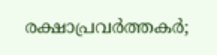രക്ഷാപ്രവര്‍ത്തകര്‍;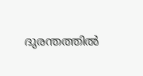ദുരന്തത്തില്‍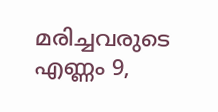മരിച്ചവരുടെ എണ്ണം 9,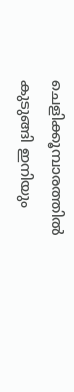ചെളിക്കൂമ്പാരത്തില്‍ കുടുങ്ങി ഇനിയും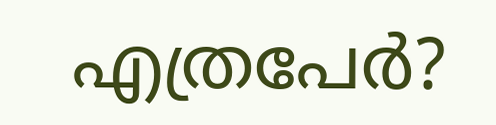എത്രപേര്‍?